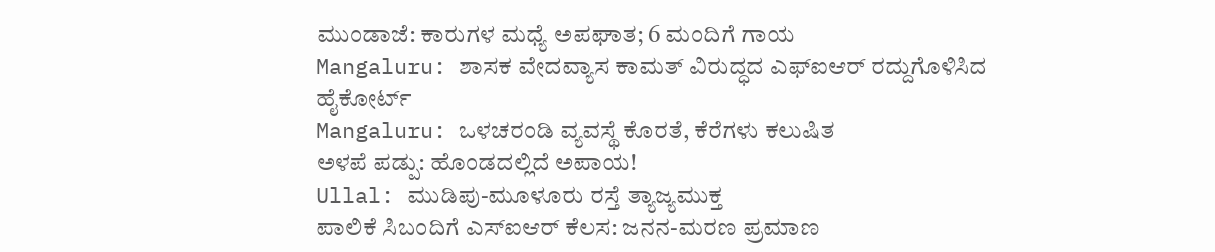ಮುಂಡಾಜೆ: ಕಾರುಗಳ ಮಧ್ಯೆ ಅಪಘಾತ; 6 ಮಂದಿಗೆ ಗಾಯ
Mangaluru: ಶಾಸಕ ವೇದವ್ಯಾಸ ಕಾಮತ್ ವಿರುದ್ಧದ ಎಫ್ಐಆರ್ ರದ್ದುಗೊಳಿಸಿದ ಹೈಕೋರ್ಟ್
Mangaluru: ಒಳಚರಂಡಿ ವ್ಯವಸ್ಥೆ ಕೊರತೆ, ಕೆರೆಗಳು ಕಲುಷಿತ
ಅಳಪೆ ಪಡ್ಪು: ಹೊಂಡದಲ್ಲಿದೆ ಅಪಾಯ!
Ullal: ಮುಡಿಪು-ಮೂಳೂರು ರಸ್ತೆ ತ್ಯಾಜ್ಯಮುಕ್ತ
ಪಾಲಿಕೆ ಸಿಬಂದಿಗೆ ಎಸ್ಐಆರ್ ಕೆಲಸ: ಜನನ-ಮರಣ ಪ್ರಮಾಣ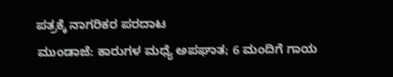ಪತ್ರಕ್ಕೆ ನಾಗರಿಕರ ಪರದಾಟ
ಮುಂಡಾಜೆ: ಕಾರುಗಳ ಮಧ್ಯೆ ಅಪಘಾತ; 6 ಮಂದಿಗೆ ಗಾಯ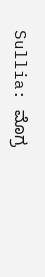Sullia: ಮೊಗ್ರ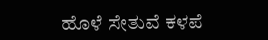ಹೊಳೆ ಸೇತುವೆ ಕಳಪೆ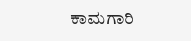ಕಾಮಗಾರಿ